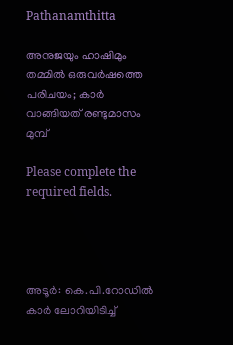Pathanamthitta

അനുജയും ഹാഷിമും തമ്മിൽ ഒരുവർഷത്തെ പരിചയം; കാർ വാങ്ങിയത് രണ്ടുമാസം മുമ്പ്

Please complete the required fields.




അടൂര്‍: കെ.പി.റോഡില്‍ കാര്‍ ലോറിയിടിച്ച്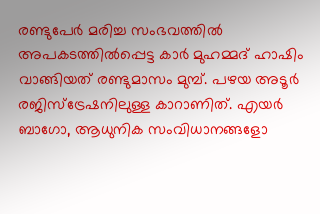രണ്ടുപേര്‍ മരിച്ച സംഭവത്തില്‍ അപകടത്തില്‍പ്പെട്ട കാര്‍ മുഹമ്മദ് ഹാഷിം വാങ്ങിയത് രണ്ടുമാസം മുമ്പ്. പഴയ അടൂര്‍ രജിസ്‌ട്രേഷനിലുള്ള കാറാണിത്. എയര്‍ ബാഗോ, ആധുനിക സംവിധാനങ്ങളോ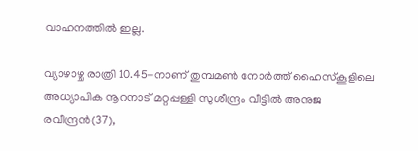വാഹനത്തില്‍ ഇല്ല.

വ്യാഴാഴ്ച രാത്രി 10.45-നാണ് തുമ്പമണ്‍ നോര്‍ത്ത് ഹൈസ്‌കൂളിലെ അധ്യാപിക നൂറനാട് മറ്റപ്പള്ളി സുശീന്ദ്രം വീട്ടില്‍ അനുജ രവീന്ദ്രന്‍(37),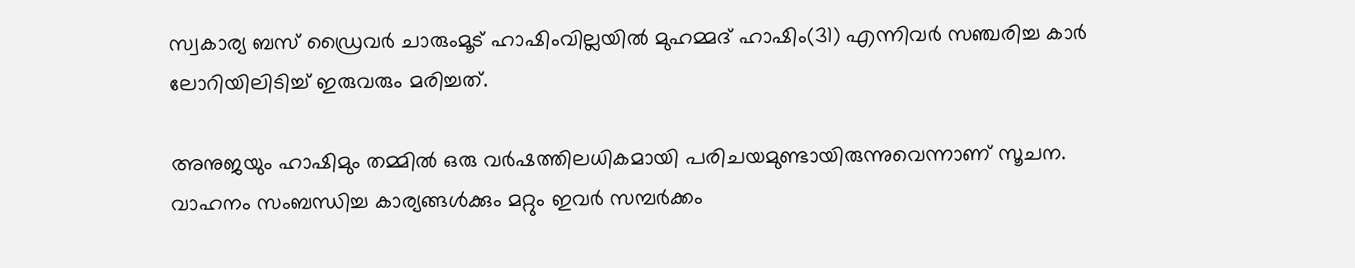സ്വകാര്യ ബസ് ഡ്രൈവര്‍ ചാരുംമൂട് ഹാഷിംവില്ലയില്‍ മുഹമ്മദ് ഹാഷിം(31) എന്നിവര്‍ സഞ്ചരിച്ച കാര്‍ ലോറിയിലിടിച്ച് ഇരുവരും മരിച്ചത്.

അനുജയും ഹാഷിമും തമ്മില്‍ ഒരു വര്‍ഷത്തിലധികമായി പരിചയമുണ്ടായിരുന്നുവെന്നാണ് സൂചന. വാഹനം സംബന്ധിച്ച കാര്യങ്ങള്‍ക്കും മറ്റും ഇവര്‍ സമ്പര്‍ക്കം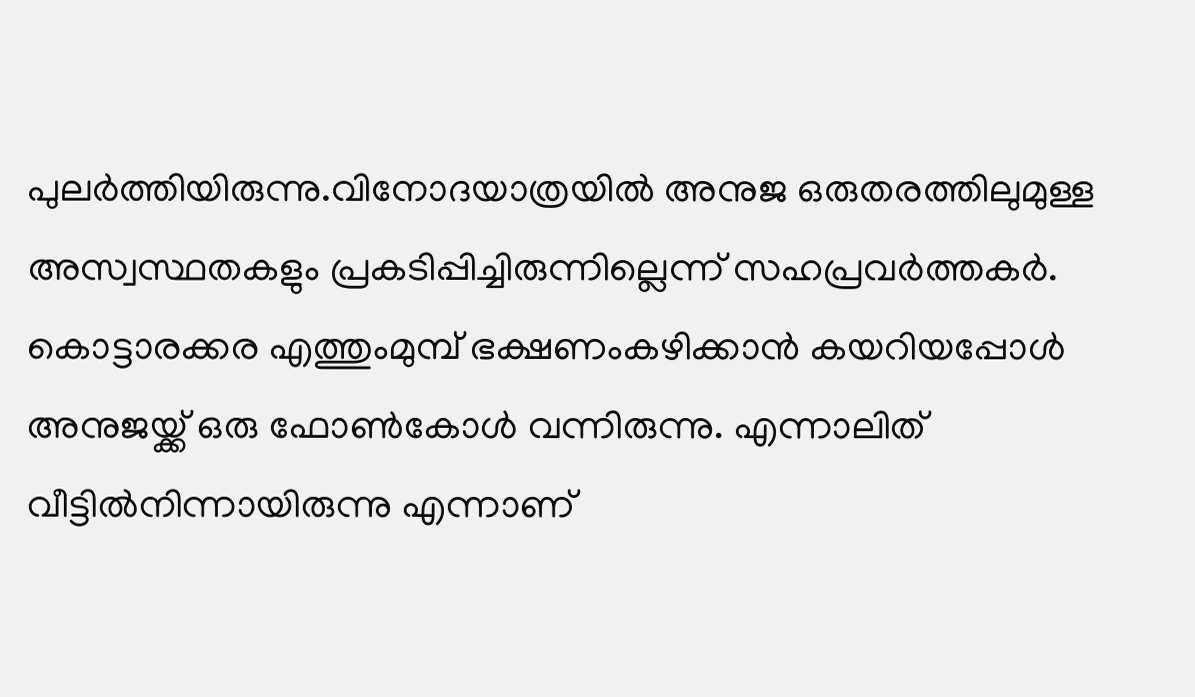പുലര്‍ത്തിയിരുന്നു.വിനോദയാത്രയില്‍ അനുജ ഒരുതരത്തിലുമുള്ള അസ്വസ്ഥതകളും പ്രകടിപ്പിച്ചിരുന്നില്ലെന്ന് സഹപ്രവര്‍ത്തകര്‍. കൊട്ടാരക്കര എത്തുംമുമ്പ് ഭക്ഷണംകഴിക്കാന്‍ കയറിയപ്പോള്‍ അനുജയ്ക്ക് ഒരു ഫോണ്‍കോള്‍ വന്നിരുന്നു. എന്നാലിത് വീട്ടില്‍നിന്നായിരുന്നു എന്നാണ്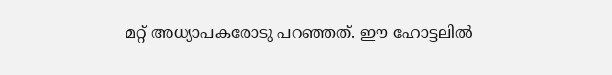മറ്റ് അധ്യാപകരോടു പറഞ്ഞത്. ഈ ഹോട്ടലില്‍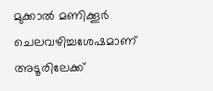മുക്കാല്‍ മണിക്കൂര്‍ ചെലവഴിച്ചശേഷമാണ് അടൂരിലേക്ക്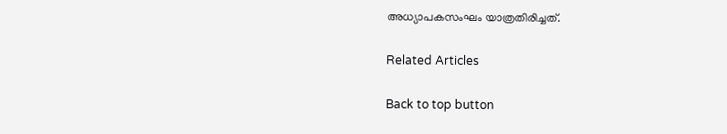അധ്യാപകസംഘം യാത്രതിരിച്ചത്.

Related Articles

Back to top button